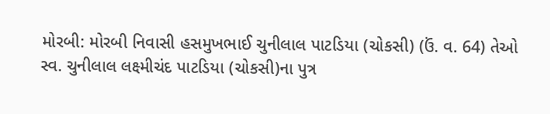મોરબી: મોરબી નિવાસી હસમુખભાઈ ચુનીલાલ પાટડિયા (ચોકસી) (ઉં. વ. 64) તેઓ સ્વ. ચુનીલાલ લક્ષ્મીચંદ પાટડિયા (ચોકસી)ના પુત્ર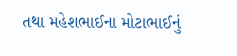તથા મહેશભાઈના મોટાભાઈનું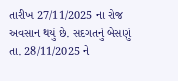તારીખ 27/11/2025 ના રોજ અવસાન થયું છે. સદગતનું બેસણું તા. 28/11/2025 ને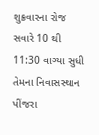શુક્રવારના રોજ સવારે 10 થી 11:30 વાગ્યા સુધી તેમના નિવાસસ્થાન પીંજરા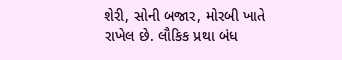શેરી, સોની બજાર, મોરબી ખાતે રાખેલ છે. લૌકિક પ્રથા બંધ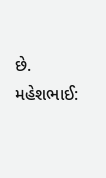છે. મહેશભાઈ: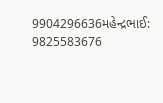9904296636મહેન્દ્રભાઈ: 9825583676